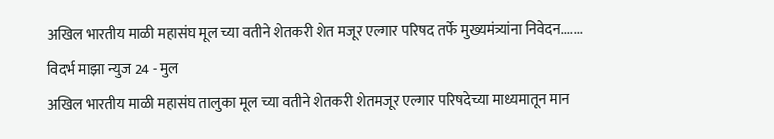अखिल भारतीय माळी महासंघ मूल च्या वतीने शेतकरी शेत मजूर एल्गार परिषद तर्फे मुख्यमंत्र्यांना निवेदन.......
विदर्भ माझा न्युज 24 - मुल
अखिल भारतीय माळी महासंघ तालुका मूल च्या वतीने शेतकरी शेतमजूर एल्गार परिषदेच्या माध्यमातून मान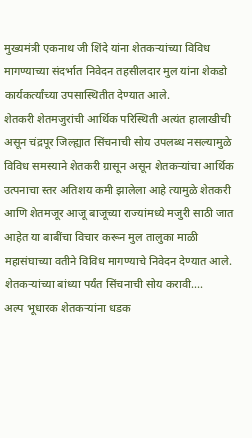मुख्यमंत्री एकनाथ जी शिंदे यांना शेतकऱ्यांच्या विविध मागण्याच्या संदर्भात निवेदन तहसीलदार मुल यांना शेकडो कार्यकर्त्यांच्या उपसास्थितीत देण्यात आले.
शेतकरी शेतमजुरांची आर्थिक परिस्थिती अत्यंत हालाखीची असून चंद्रपूर जिल्ह्यात सिंचनाची सोय उपलब्ध नसल्यामुळे विविध समस्याने शेतकरी ग्रासून असून शेतकऱ्यांचा आर्थिक उत्पनाचा स्तर अतिशय कमी झालेला आहे त्यामुळे शेतकरी आणि शेतमजूर आजू बाजूच्या राज्यांमध्ये मजुरी साठी जात आहेत या बाबींचा विचार करून मुल तालुका माळी महासंघाच्या वतीने विविध मागण्याचे निवेदन देण्यात आले.
शेतकऱ्यांच्या बांध्या पर्यंत सिंचनाची सोय करावी....
अल्प भूधारक शेतकऱ्यांना धडक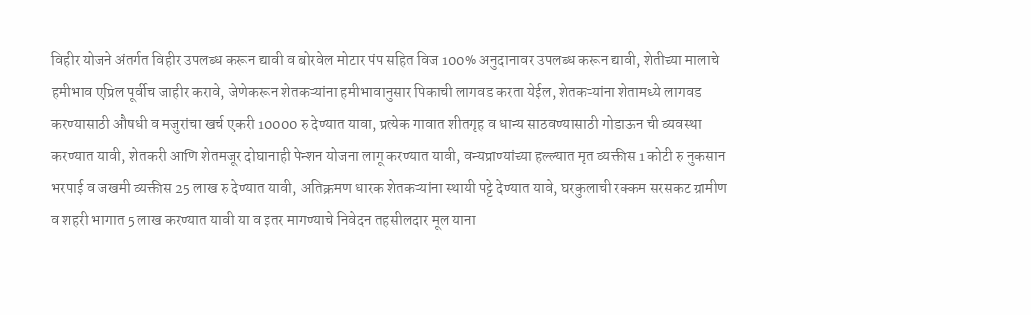विहीर योजने अंतर्गत विहीर उपलब्ध करून द्यावी व बोरवेल मोटार पंप सहित विज 100% अनुदानावर उपलब्ध करून द्यावी, शेतीच्या मालाचे हमीभाव एप्रिल पूर्वीच जाहीर करावे, जेणेकरून शेतकऱ्यांना हमीभावानुसार पिकाची लागवड करता येईल, शेतकऱ्यांना शेतामध्ये लागवड करण्यासाठी औषधी व मजुरांचा खर्च एकरी 10000 रु देण्यात यावा, प्रत्येक गावात शीतगृह व धान्य साठवण्यासाठी गोडाऊन ची व्यवस्था करण्यात यावी, शेतकरी आणि शेतमजूर दोघानाही पेन्शन योजना लागू करण्यात यावी, वन्यप्राण्यांच्या हल्ल्यात मृत व्यक्तीस 1 कोटी रु नुकसान भरपाई व जखमी व्यक्तीस 25 लाख रु देण्यात यावी, अतिक्रमण धारक शेतकऱ्यांना स्थायी पट्टे देण्यात यावे, घरकुलाची रक्कम सरसकट ग्रामीण व शहरी भागात 5 लाख करण्यात यावी या व इतर मागण्याचे निवेदन तहसीलदार मूल याना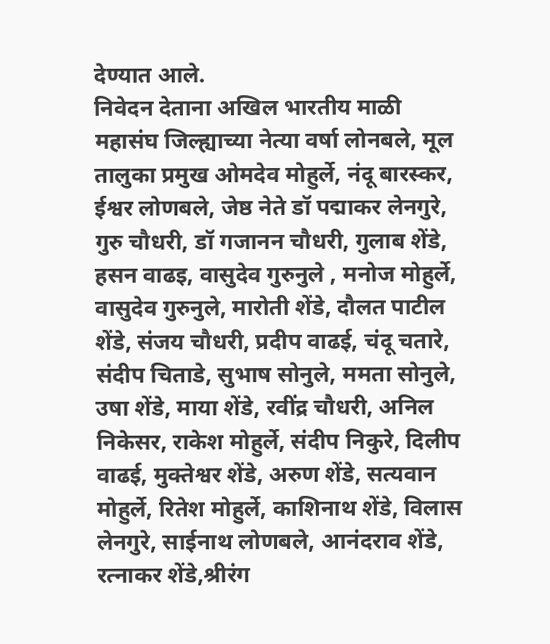देण्यात आले.
निवेदन देताना अखिल भारतीय माळी महासंघ जिल्ह्याच्या नेत्या वर्षा लोनबले, मूल तालुका प्रमुख ओमदेव मोहुर्ले, नंदू बारस्कर, ईश्वर लोणबले, जेष्ठ नेते डॉ पद्माकर लेनगुरे, गुरु चौधरी, डॉ गजानन चौधरी, गुलाब शेंडे, हसन वाढइ, वासुदेव गुरुनुले , मनोज मोहुर्ले, वासुदेव गुरुनुले, मारोती शेंडे, दौलत पाटील शेंडे, संजय चौधरी, प्रदीप वाढई, चंदू चतारे, संदीप चिताडे, सुभाष सोनुले, ममता सोनुले, उषा शेंडे, माया शेंडे, रवींद्र चौधरी, अनिल निकेसर, राकेश मोहुर्ले, संदीप निकुरे, दिलीप वाढई, मुक्तेश्वर शेंडे, अरुण शेंडे, सत्यवान मोहुर्ले, रितेश मोहुर्ले, काशिनाथ शेंडे, विलास लेनगुरे, साईनाथ लोणबले, आनंदराव शेंडे, रत्नाकर शेंडे,श्रीरंग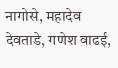नागोसे, महादेव देवताडे, गणेश वाढई,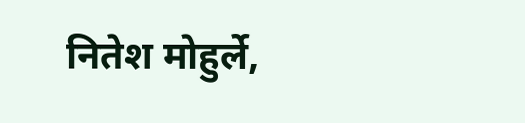नितेश मोहुर्ले,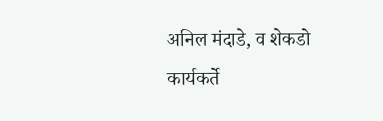अनिल मंदाडे, व शेकडो कार्यकर्ते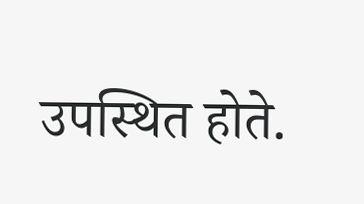उपस्थित होते.